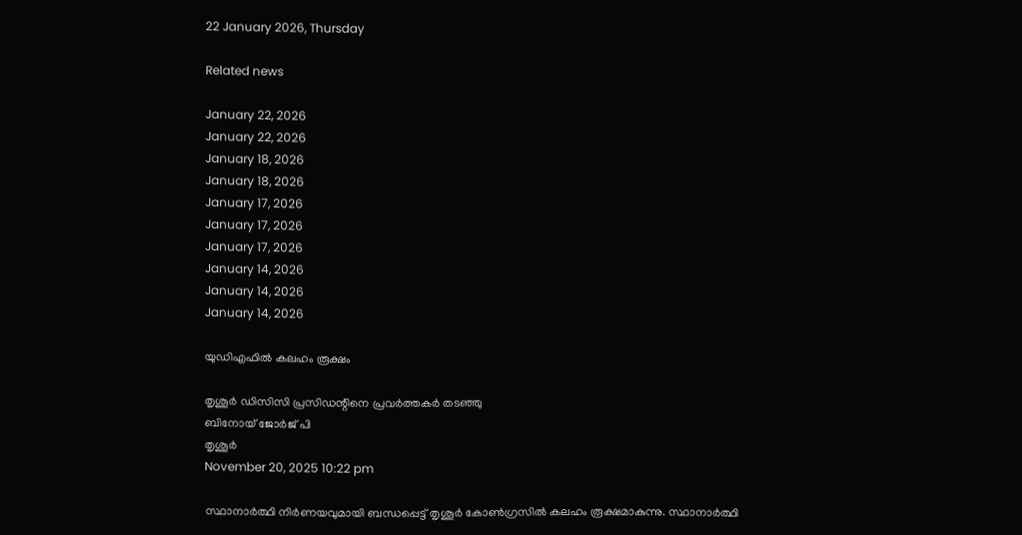22 January 2026, Thursday

Related news

January 22, 2026
January 22, 2026
January 18, 2026
January 18, 2026
January 17, 2026
January 17, 2026
January 17, 2026
January 14, 2026
January 14, 2026
January 14, 2026

യുഡിഎഫില്‍ കലഹം രൂക്ഷം

തൃശൂര്‍ ഡിസിസി പ്രസിഡന്റിനെ പ്രവര്‍ത്തകര്‍ തടഞ്ഞു
ബിനോയ് ജോര്‍ജ് പി
തൃശൂര്‍
November 20, 2025 10:22 pm

സ്ഥാനാര്‍ത്ഥി നിര്‍ണയവുമായി ബന്ധപ്പെട്ട് തൃശൂര്‍ കോണ്‍ഗ്രസില്‍ കലഹം രൂക്ഷമാകുന്നു. സ്ഥാനാര്‍ത്ഥി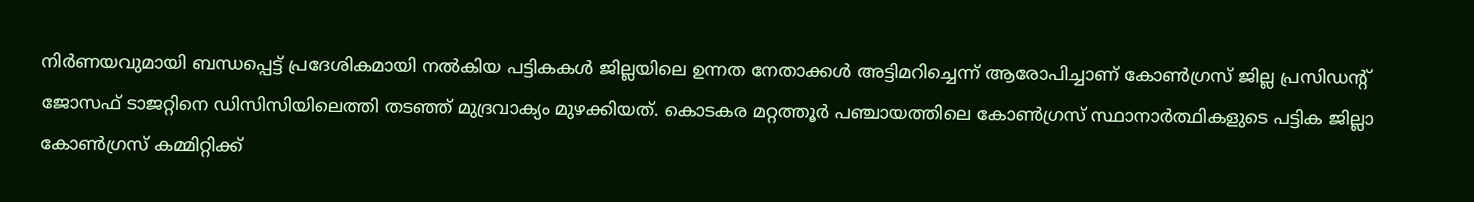നിര്‍ണയവുമായി ബന്ധപ്പെട്ട് പ്രദേശികമായി നല്‍കിയ പട്ടികകള്‍ ജില്ലയിലെ ഉന്നത നേതാക്കള്‍ അട്ടിമറിച്ചെന്ന് ആരോപിച്ചാണ് കോണ്‍ഗ്രസ് ജില്ല പ്രസിഡന്റ് ജോസഫ് ടാജറ്റിനെ ഡിസിസിയിലെത്തി തടഞ്ഞ് മുദ്രവാക്യം മുഴക്കിയത്. കൊടകര മറ്റത്തൂര്‍ പഞ്ചായത്തിലെ കോണ്‍ഗ്രസ് സ്ഥാനാര്‍ത്ഥികളുടെ പട്ടിക ജില്ലാ കോണ്‍ഗ്രസ് കമ്മിറ്റിക്ക്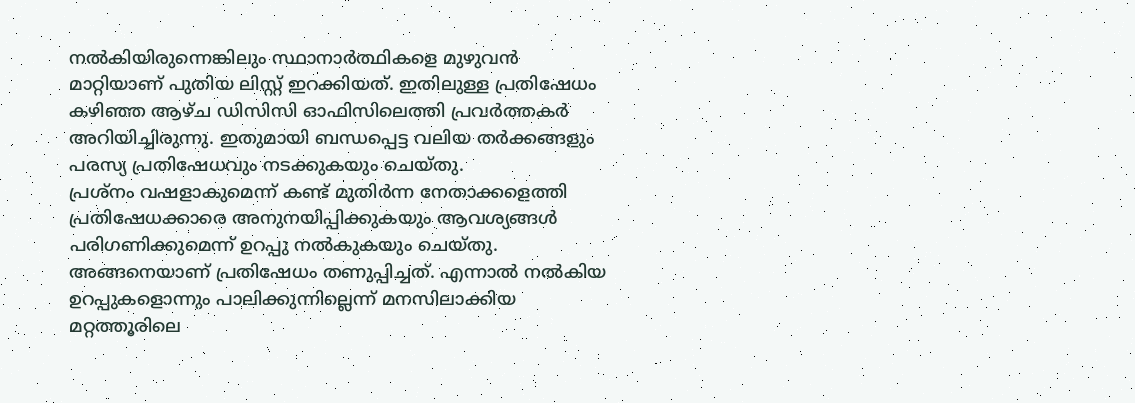നല്‍കിയിരുന്നെങ്കിലും സ്ഥാനാര്‍ത്ഥികളെ മുഴുവന്‍ മാറ്റിയാണ് പുതിയ ലിസ്റ്റ് ഇറക്കിയത്. ഇതിലുള്ള പ്രതിഷേധം കഴിഞ്ഞ ആഴ്ച ഡിസിസി ഓഫിസിലെത്തി പ്രവര്‍ത്തകര്‍ അറിയിച്ചിരുന്നു. ഇതുമായി ബന്ധപ്പെട്ട വലിയ തര്‍ക്കങ്ങളും പരസ്യ പ്രതിഷേധവും നടക്കുകയും ചെയ്തു.
പ്രശ്നം വഷളാകുമെന്ന് കണ്ട് മുതിര്‍ന്ന നേതാക്കളെത്തി പ്രതിഷേധക്കാരെ അനുനയിപ്പിക്കുകയും ആവശ്യങ്ങള്‍ പരിഗണിക്കുമെന്ന് ഉറപ്പു നല്‍കുകയും ചെയ്തു. അങ്ങനെയാണ് പ്രതിഷേധം തണുപ്പിച്ചത്. എന്നാല്‍ നല്‍കിയ ഉറപ്പുകളൊന്നും പാലിക്കുന്നില്ലെന്ന് മനസിലാക്കിയ മറ്റത്തൂരിലെ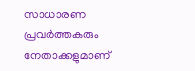സാധാരണ പ്രവര്‍ത്തകരും നേതാക്കളുമാണ്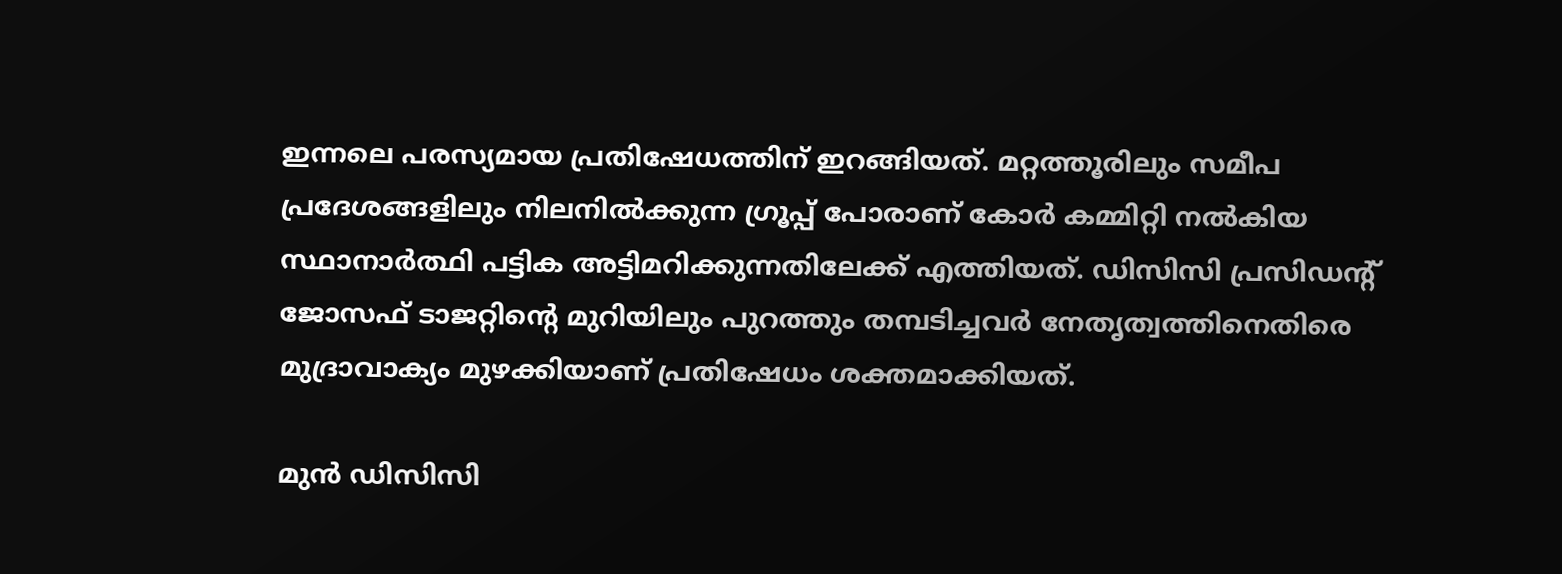ഇന്നലെ പരസ്യമായ പ്രതിഷേധത്തിന് ഇറങ്ങിയത്. മറ്റത്തൂരിലും സമീപ പ്രദേശങ്ങളിലും നിലനില്‍ക്കുന്ന ഗ്രൂപ്പ് പോരാണ് കോര്‍ കമ്മിറ്റി നല്‍കിയ സ്ഥാനാര്‍ത്ഥി പട്ടിക അട്ടിമറിക്കുന്നതിലേക്ക് എത്തിയത്. ഡിസിസി പ്രസിഡന്റ് ജോസഫ് ടാജറ്റിന്റെ മുറിയിലും പുറത്തും തമ്പടിച്ചവര്‍ നേതൃത്വത്തിനെതിരെ മുദ്രാവാക്യം മുഴക്കിയാണ് പ്രതിഷേധം ശക്തമാക്കിയത്.

മുന്‍ ഡിസിസി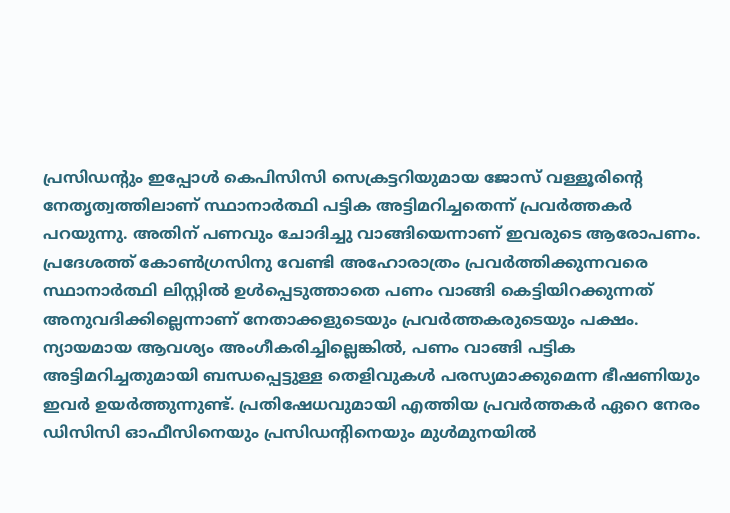പ്രസിഡന്റും ഇപ്പോള്‍ കെപിസിസി സെക്രട്ടറിയുമായ ജോസ് വള്ളൂരിന്റെ നേതൃത്വത്തിലാണ് സ്ഥാനാര്‍ത്ഥി പട്ടിക അട്ടിമറിച്ചതെന്ന് പ്രവര്‍ത്തകര്‍ പറയുന്നു. അതിന് പണവും ചോദിച്ചു വാങ്ങിയെന്നാണ് ഇവരുടെ ആരോപണം. പ്രദേശത്ത് കോണ്‍ഗ്രസിനു വേണ്ടി അഹോരാത്രം പ്രവര്‍ത്തിക്കുന്നവരെ സ്ഥാനാര്‍ത്ഥി ലിസ്റ്റില്‍ ഉള്‍പ്പെടുത്താതെ പണം വാങ്ങി കെട്ടിയിറക്കുന്നത് അനുവദിക്കില്ലെന്നാണ് നേതാക്കളുടെയും പ്രവര്‍ത്തകരുടെയും പക്ഷം. ന്യായമായ ആവശ്യം അംഗീകരിച്ചില്ലെങ്കില്‍, പണം വാങ്ങി പട്ടിക അട്ടിമറിച്ചതുമായി ബന്ധപ്പെട്ടുള്ള തെളിവുകള്‍ പരസ്യമാക്കുമെന്ന ഭീഷണിയും ഇവര്‍ ഉയര്‍ത്തുന്നുണ്ട്. പ്രതിഷേധവുമായി എത്തിയ പ്രവര്‍ത്തകര്‍ ഏറെ നേരം ഡിസിസി ഓഫീസിനെയും പ്രസിഡന്റിനെയും മുള്‍മുനയില്‍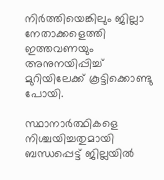നിര്‍ത്തിയെങ്കിലും ജില്ലാ നേതാക്കളെത്തി ഇത്തവണയും അനുനയിപ്പിച്ച് മുറിയിലേക്ക് കൂട്ടിക്കൊണ്ടു പോയി.

സ്ഥാനാര്‍ത്ഥികളെ നിശ്ചയിച്ചതുമായി ബന്ധപ്പെട്ട് ജില്ലയില്‍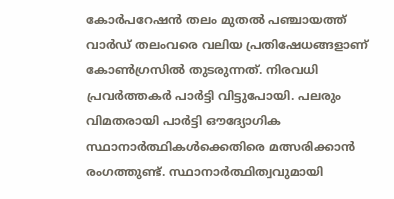കോര്‍പറേഷന്‍ തലം മുതല്‍ പഞ്ചായത്ത് വാര്‍ഡ് തലംവരെ വലിയ പ്രതിഷേധങ്ങളാണ് കോണ്‍ഗ്രസില്‍ തുടരുന്നത്. നിരവധി പ്രവര്‍ത്തകര്‍ പാര്‍ട്ടി വിട്ടുപോയി. പലരും വിമതരായി പാര്‍ട്ടി ഔദ്യോഗിക സ്ഥാനാര്‍ത്ഥികള്‍ക്കെതിരെ മത്സരിക്കാന്‍ രംഗത്തുണ്ട്. സ്ഥാനാര്‍ത്ഥിത്വവുമായി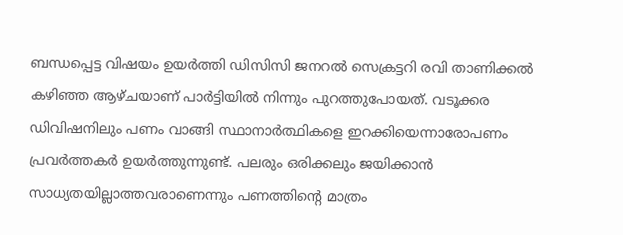ബന്ധപ്പെട്ട വിഷയം ഉയര്‍ത്തി ഡിസിസി ജനറൽ സെക്രട്ടറി രവി താണിക്കല്‍ കഴിഞ്ഞ ആഴ്ചയാണ് പാര്‍ട്ടിയില്‍ നിന്നും പുറത്തുപോയത്. വടൂക്കര ഡിവിഷനിലും പണം വാങ്ങി സ്ഥാനാര്‍ത്ഥികളെ ഇറക്കിയെന്നാരോപണം പ്രവര്‍ത്തകര്‍ ഉയര്‍ത്തുന്നുണ്ട്. പലരും ഒരിക്കലും ജയിക്കാന്‍ സാധ്യതയില്ലാത്തവരാണെന്നും പണത്തിന്റെ മാത്രം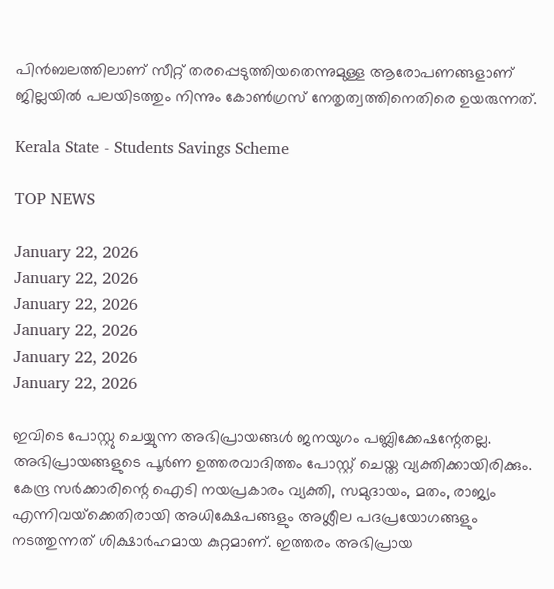പിന്‍ബലത്തിലാണ് സീറ്റ് തരപ്പെടുത്തിയതെന്നുമുള്ള ആരോപണങ്ങളാണ് ജില്ലയില്‍ പലയിടത്തും നിന്നും കോണ്‍ഗ്രസ് നേതൃത്വത്തിനെതിരെ ഉയരുന്നത്.

Kerala State - Students Savings Scheme

TOP NEWS

January 22, 2026
January 22, 2026
January 22, 2026
January 22, 2026
January 22, 2026
January 22, 2026

ഇവിടെ പോസ്റ്റു ചെയ്യുന്ന അഭിപ്രായങ്ങള്‍ ജനയുഗം പബ്ലിക്കേഷന്റേതല്ല. അഭിപ്രായങ്ങളുടെ പൂര്‍ണ ഉത്തരവാദിത്തം പോസ്റ്റ് ചെയ്ത വ്യക്തിക്കായിരിക്കും. കേന്ദ്ര സര്‍ക്കാരിന്റെ ഐടി നയപ്രകാരം വ്യക്തി, സമുദായം, മതം, രാജ്യം എന്നിവയ്‌ക്കെതിരായി അധിക്ഷേപങ്ങളും അശ്ലീല പദപ്രയോഗങ്ങളും നടത്തുന്നത് ശിക്ഷാര്‍ഹമായ കുറ്റമാണ്. ഇത്തരം അഭിപ്രായ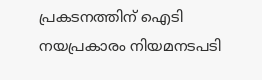പ്രകടനത്തിന് ഐടി നയപ്രകാരം നിയമനടപടി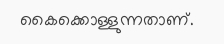കൈക്കൊള്ളുന്നതാണ്.